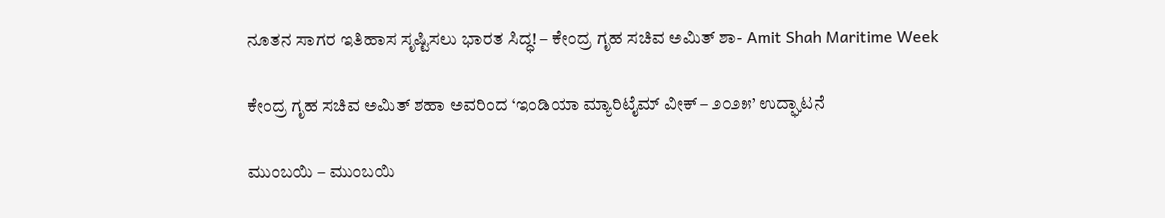ನೂತನ ಸಾಗರ ಇತಿಹಾಸ ಸೃಷ್ಟಿಸಲು ಭಾರತ ಸಿದ್ಧ! – ಕೇಂದ್ರ ಗೃಹ ಸಚಿವ ಅಮಿತ್ ಶಾ- Amit Shah Maritime Week

ಕೇಂದ್ರ ಗೃಹ ಸಚಿವ ಅಮಿತ್ ಶಹಾ ಅವರಿಂದ ‘ಇಂಡಿಯಾ ಮ್ಯಾರಿಟೈಮ್ ವೀಕ್ – ೨೦೨೫’ ಉದ್ಘಾಟನೆ

ಮುಂಬಯಿ – ಮುಂಬಯಿ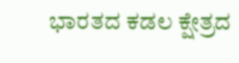ಭಾರತದ ಕಡಲ ಕ್ಷೇತ್ರದ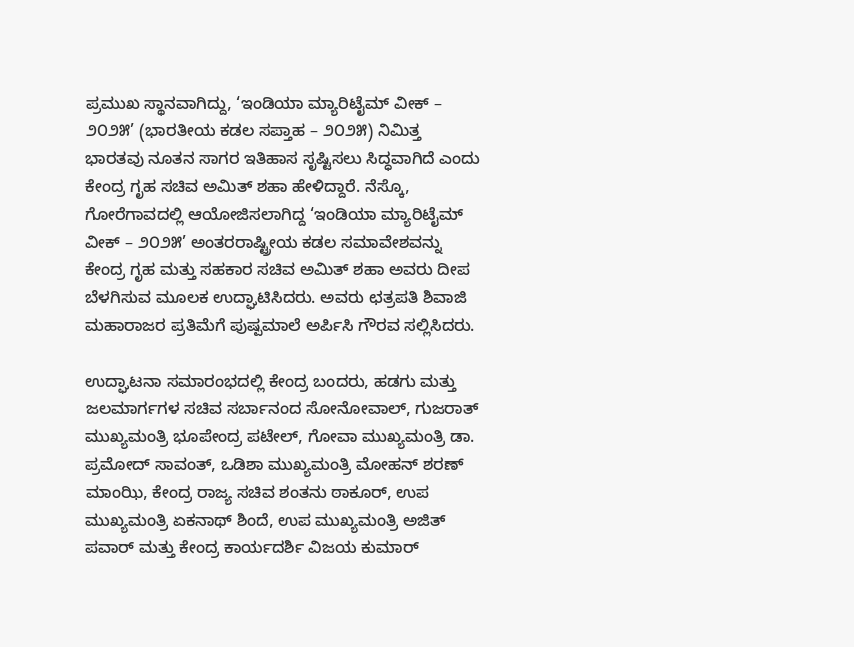ಪ್ರಮುಖ ಸ್ಥಾನವಾಗಿದ್ದು, ‘ಇಂಡಿಯಾ ಮ್ಯಾರಿಟೈಮ್ ವೀಕ್ – ೨೦೨೫’ (ಭಾರತೀಯ ಕಡಲ ಸಪ್ತಾಹ – ೨೦೨೫) ನಿಮಿತ್ತ ಭಾರತವು ನೂತನ ಸಾಗರ ಇತಿಹಾಸ ಸೃಷ್ಟಿಸಲು ಸಿದ್ಧವಾಗಿದೆ ಎಂದು ಕೇಂದ್ರ ಗೃಹ ಸಚಿವ ಅಮಿತ್ ಶಹಾ ಹೇಳಿದ್ದಾರೆ. ನೆಸ್ಕೊ, ಗೋರೆಗಾವದಲ್ಲಿ ಆಯೋಜಿಸಲಾಗಿದ್ದ ‘ಇಂಡಿಯಾ ಮ್ಯಾರಿಟೈಮ್ ವೀಕ್ – ೨೦೨೫’ ಅಂತರರಾಷ್ಟ್ರೀಯ ಕಡಲ ಸಮಾವೇಶವನ್ನು ಕೇಂದ್ರ ಗೃಹ ಮತ್ತು ಸಹಕಾರ ಸಚಿವ ಅಮಿತ್ ಶಹಾ ಅವರು ದೀಪ ಬೆಳಗಿಸುವ ಮೂಲಕ ಉದ್ಘಾಟಿಸಿದರು. ಅವರು ಛತ್ರಪತಿ ಶಿವಾಜಿ ಮಹಾರಾಜರ ಪ್ರತಿಮೆಗೆ ಪುಷ್ಪಮಾಲೆ ಅರ್ಪಿಸಿ ಗೌರವ ಸಲ್ಲಿಸಿದರು.

ಉದ್ಘಾಟನಾ ಸಮಾರಂಭದಲ್ಲಿ ಕೇಂದ್ರ ಬಂದರು, ಹಡಗು ಮತ್ತು ಜಲಮಾರ್ಗಗಳ ಸಚಿವ ಸರ್ಬಾನಂದ ಸೋನೋವಾಲ್, ಗುಜರಾತ್ ಮುಖ್ಯಮಂತ್ರಿ ಭೂಪೇಂದ್ರ ಪಟೇಲ್, ಗೋವಾ ಮುಖ್ಯಮಂತ್ರಿ ಡಾ. ಪ್ರಮೋದ್ ಸಾವಂತ್, ಒಡಿಶಾ ಮುಖ್ಯಮಂತ್ರಿ ಮೋಹನ್ ಶರಣ್ ಮಾಂಝಿ, ಕೇಂದ್ರ ರಾಜ್ಯ ಸಚಿವ ಶಂತನು ಠಾಕೂರ್, ಉಪ ಮುಖ್ಯಮಂತ್ರಿ ಏಕನಾಥ್ ಶಿಂದೆ, ಉಪ ಮುಖ್ಯಮಂತ್ರಿ ಅಜಿತ್ ಪವಾರ್ ಮತ್ತು ಕೇಂದ್ರ ಕಾರ್ಯದರ್ಶಿ ವಿಜಯ ಕುಮಾರ್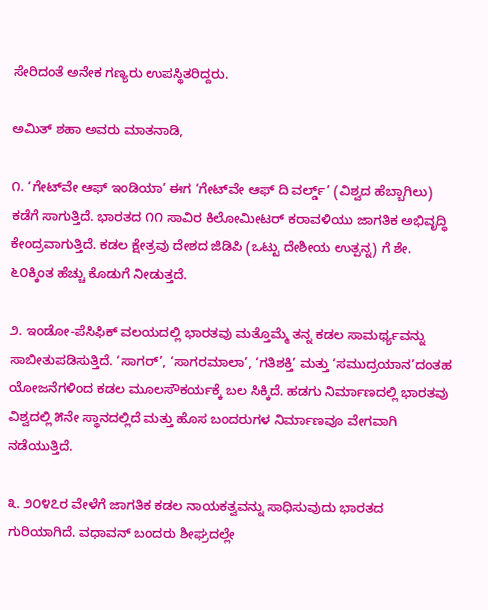ಸೇರಿದಂತೆ ಅನೇಕ ಗಣ್ಯರು ಉಪಸ್ಥಿತರಿದ್ದರು.

ಅಮಿತ್ ಶಹಾ ಅವರು ಮಾತನಾಡಿ,

೧. ‘ಗೇಟ್‌ವೇ ಆಫ್ ಇಂಡಿಯಾ’ ಈಗ ‘ಗೇಟ್‌ವೇ ಆಫ್ ದಿ ವರ್ಲ್ಡ್’ (ವಿಶ್ವದ ಹೆಬ್ಬಾಗಿಲು) ಕಡೆಗೆ ಸಾಗುತ್ತಿದೆ. ಭಾರತದ ೧೧ ಸಾವಿರ ಕಿಲೋಮೀಟರ್ ಕರಾವಳಿಯು ಜಾಗತಿಕ ಅಭಿವೃದ್ಧಿ ಕೇಂದ್ರವಾಗುತ್ತಿದೆ. ಕಡಲ ಕ್ಷೇತ್ರವು ದೇಶದ ಜಿಡಿಪಿ (ಒಟ್ಟು ದೇಶೀಯ ಉತ್ಪನ್ನ) ಗೆ ಶೇ. ೬೦ಕ್ಕಿಂತ ಹೆಚ್ಚು ಕೊಡುಗೆ ನೀಡುತ್ತದೆ.

೨. ಇಂಡೋ-ಪೆಸಿಫಿಕ್ ವಲಯದಲ್ಲಿ ಭಾರತವು ಮತ್ತೊಮ್ಮೆ ತನ್ನ ಕಡಲ ಸಾಮರ್ಥ್ಯವನ್ನು ಸಾಬೀತುಪಡಿಸುತ್ತಿದೆ. ‘ಸಾಗರ್’, ‘ಸಾಗರಮಾಲಾ’, ‘ಗತಿಶಕ್ತಿ’ ಮತ್ತು ‘ಸಮುದ್ರಯಾನ’ದಂತಹ ಯೋಜನೆಗಳಿಂದ ಕಡಲ ಮೂಲಸೌಕರ್ಯಕ್ಕೆ ಬಲ ಸಿಕ್ಕಿದೆ. ಹಡಗು ನಿರ್ಮಾಣದಲ್ಲಿ ಭಾರತವು ವಿಶ್ವದಲ್ಲಿ ೫ನೇ ಸ್ಥಾನದಲ್ಲಿದೆ ಮತ್ತು ಹೊಸ ಬಂದರುಗಳ ನಿರ್ಮಾಣವೂ ವೇಗವಾಗಿ ನಡೆಯುತ್ತಿದೆ.

೩. ೨೦೪೭ರ ವೇಳೆಗೆ ಜಾಗತಿಕ ಕಡಲ ನಾಯಕತ್ವವನ್ನು ಸಾಧಿಸುವುದು ಭಾರತದ ಗುರಿಯಾಗಿದೆ. ವಧಾವನ್ ಬಂದರು ಶೀಘ್ರದಲ್ಲೇ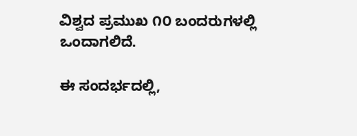ವಿಶ್ವದ ಪ್ರಮುಖ ೧೦ ಬಂದರುಗಳಲ್ಲಿ ಒಂದಾಗಲಿದೆ.

ಈ ಸಂದರ್ಭದಲ್ಲಿ,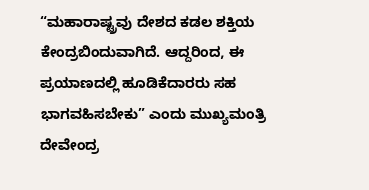“ಮಹಾರಾಷ್ಟ್ರವು ದೇಶದ ಕಡಲ ಶಕ್ತಿಯ ಕೇಂದ್ರಬಿಂದುವಾಗಿದೆ. ಆದ್ದರಿಂದ, ಈ ಪ್ರಯಾಣದಲ್ಲಿ ಹೂಡಿಕೆದಾರರು ಸಹ ಭಾಗವಹಿಸಬೇಕು” ಎಂದು ಮುಖ್ಯಮಂತ್ರಿ ದೇವೇಂದ್ರ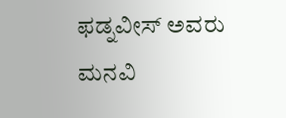ಫಡ್ನವೀಸ್ ಅವರು ಮನವಿ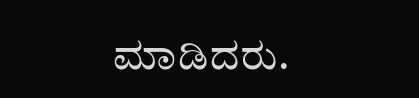ಮಾಡಿದರು.